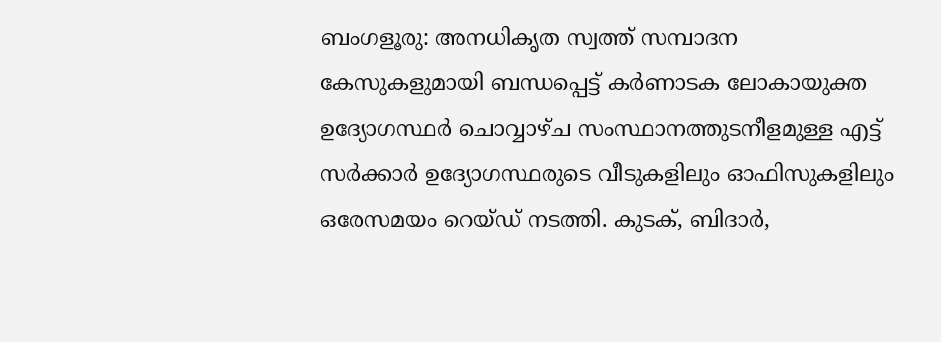ബംഗളൂരു: അനധികൃത സ്വത്ത് സമ്പാദന കേസുകളുമായി ബന്ധപ്പെട്ട് കർണാടക ലോകായുക്ത ഉദ്യോഗസ്ഥർ ചൊവ്വാഴ്ച സംസ്ഥാനത്തുടനീളമുള്ള എട്ട് സർക്കാർ ഉദ്യോഗസ്ഥരുടെ വീടുകളിലും ഓഫിസുകളിലും ഒരേസമയം റെയ്ഡ് നടത്തി. കുടക്, ബിദാർ,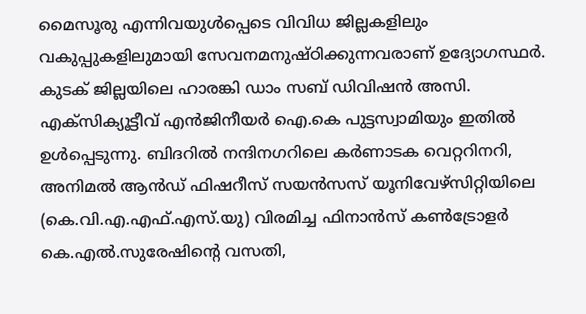മൈസൂരു എന്നിവയുൾപ്പെടെ വിവിധ ജില്ലകളിലും വകുപ്പുകളിലുമായി സേവനമനുഷ്ഠിക്കുന്നവരാണ് ഉദ്യോഗസ്ഥർ. കുടക് ജില്ലയിലെ ഹാരങ്കി ഡാം സബ് ഡിവിഷൻ അസി. എക്സിക്യൂട്ടീവ് എൻജിനീയർ ഐ.കെ പുട്ടസ്വാമിയും ഇതിൽ ഉൾപ്പെടുന്നു. ബിദറിൽ നന്ദിനഗറിലെ കർണാടക വെറ്ററിനറി, അനിമൽ ആൻഡ് ഫിഷറീസ് സയൻസസ് യൂനിവേഴ്സിറ്റിയിലെ (കെ.വി.എ.എഫ്.എസ്.യു) വിരമിച്ച ഫിനാൻസ് കൺട്രോളർ കെ.എൽ.സുരേഷിന്റെ വസതി,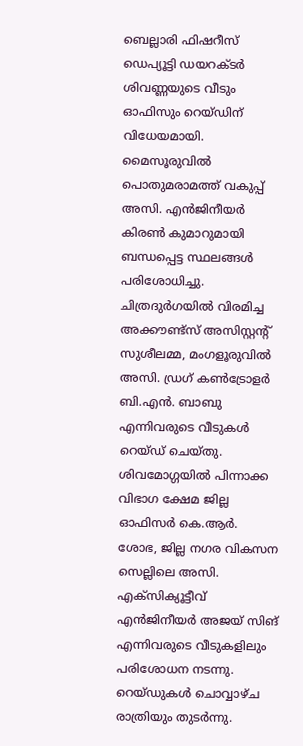ബെല്ലാരി ഫിഷറീസ് ഡെപ്യൂട്ടി ഡയറക്ടർ ശിവണ്ണയുടെ വീടും ഓഫിസും റെയ്ഡിന് വിധേയമായി. മൈസൂരുവിൽ പൊതുമരാമത്ത് വകുപ്പ് അസി. എൻജിനീയർ കിരൺ കുമാറുമായി ബന്ധപ്പെട്ട സ്ഥലങ്ങൾ പരിശോധിച്ചു. ചിത്രദുർഗയിൽ വിരമിച്ച അക്കൗണ്ട്സ് അസിസ്റ്റന്റ് സുശീലമ്മ, മംഗളൂരുവിൽ അസി. ഡ്രഗ് കൺട്രോളർ ബി.എൻ. ബാബു എന്നിവരുടെ വീടുകൾ റെയ്ഡ് ചെയ്തു. ശിവമോഗ്ഗയിൽ പിന്നാക്ക വിഭാഗ ക്ഷേമ ജില്ല ഓഫിസർ കെ.ആർ. ശോഭ, ജില്ല നഗര വികസന സെല്ലിലെ അസി. എക്സിക്യൂട്ടീവ് എൻജിനീയർ അജയ് സിങ് എന്നിവരുടെ വീടുകളിലും പരിശോധന നടന്നു. റെയ്ഡുകൾ ചൊവ്വാഴ്ച രാത്രിയും തുടർന്നു.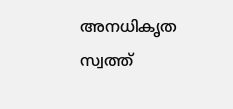അനധികൃത സ്വത്ത്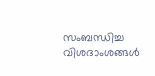സംബന്ധിച്ച വിശദാംശങ്ങൾ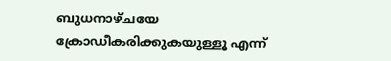ബുധനാഴ്ചയേ ക്രോഡീകരിക്കുകയുള്ളൂ എന്ന്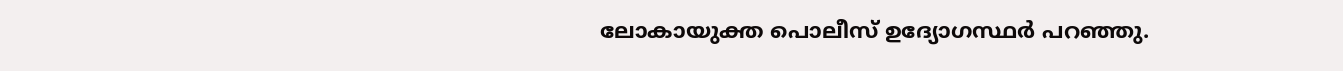ലോകായുക്ത പൊലീസ് ഉദ്യോഗസ്ഥർ പറഞ്ഞു.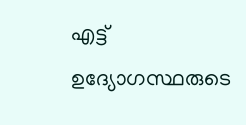എട്ട് ഉദ്യോഗസ്ഥരുടെ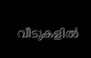വീടുകളിൽ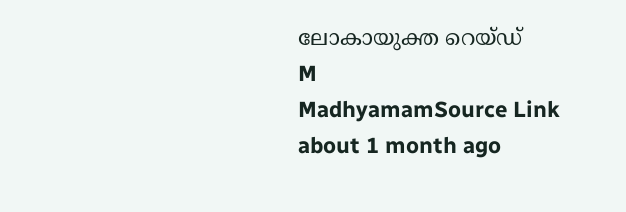ലോകായുക്ത റെയ്ഡ്
M
MadhyamamSource Link
about 1 month ago